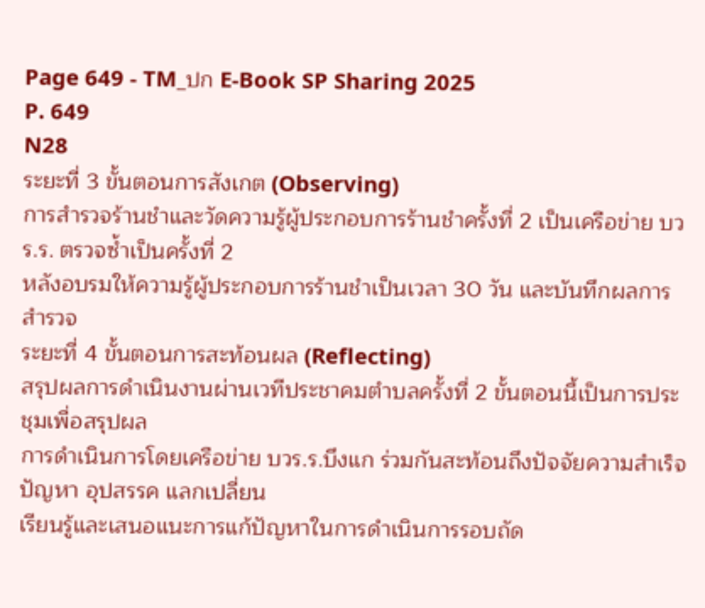Page 649 - TM_ปก E-Book SP Sharing 2025
P. 649
N28
ระยะที่ 3 ขั้นตอนการสังเกต (Observing)
การสํารวจร้านชําและวัดความรู้ผู้ประกอบการร้านชําครั้งที่ 2 เป็นเครือข่าย บวร.ร. ตรวจซ้ำเป็นครั้งที่ 2
หลังอบรมให้ความรู้ผู้ประกอบการร้านชําเป็นเวลา 30 วัน และบันทึกผลการสํารวจ
ระยะที่ 4 ขั้นตอนการสะท้อนผล (Reflecting)
สรุปผลการดำเนินงานผ่านเวทีประชาคมตำบลครั้งที่ 2 ขั้นตอนนี้เป็นการประชุมเพื่อสรุปผล
การดำเนินการโดยเครือข่าย บวร.ร.บึงแก ร่วมกันสะท้อนถึงปัจจัยความสำเร็จ ปัญหา อุปสรรค แลกเปลี่ยน
เรียนรู้และเสนอแนะการแก้ปัญหาในการดำเนินการรอบถัด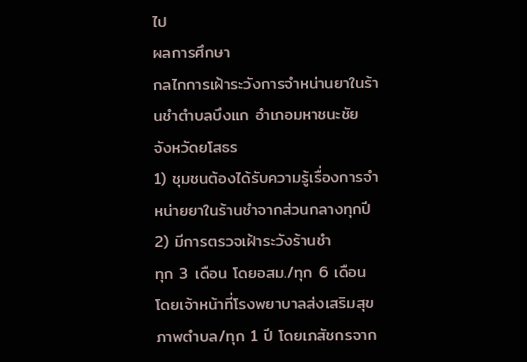ไป
ผลการศึกษา
กลไกการเฝ้าระวังการจำหน่านยาในร้านชำตำบลบึงแก อำเภอมหาชนะชัย จังหวัดยโสธร
1) ชุมชนต้องได้รับความรู้เรื่องการจำหน่ายยาในร้านชำจากส่วนกลางทุกปี 2) มีการตรวจเฝ้าระวังร้านชำ
ทุก 3 เดือน โดยอสม./ทุก 6 เดือน โดยเจ้าหน้าที่โรงพยาบาลส่งเสริมสุขภาพตำบล/ทุก 1 ปี โดยเภสัชกรจาก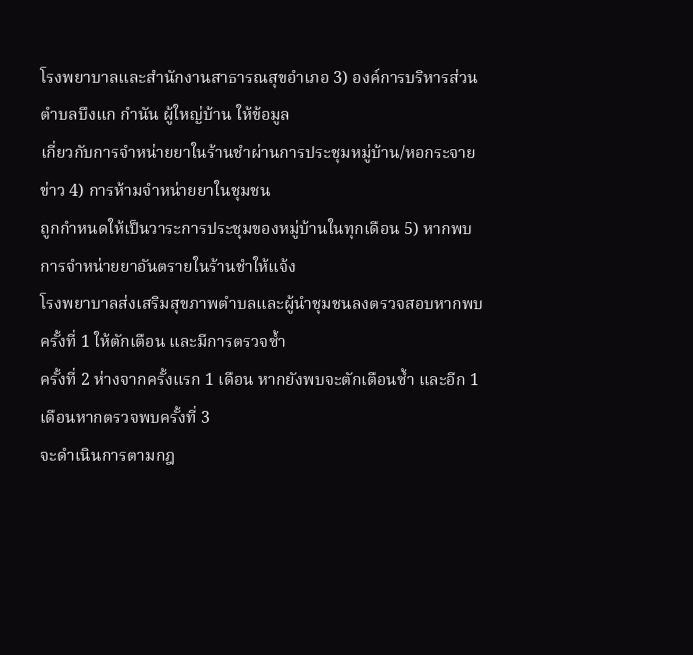โรงพยาบาลและสำนักงานสาธารณสุขอำเภอ 3) องค์การบริหารส่วนตำบลบึงแก กำนัน ผู้ใหญ่บ้าน ให้ข้อมูล
เกี่ยวกับการจำหน่ายยาในร้านชำผ่านการประชุมหมู่บ้าน/หอกระจายข่าว 4) การห้ามจำหน่ายยาในชุมชน
ถูกกำหนดให้เป็นวาระการประชุมของหมู่บ้านในทุกเดือน 5) หากพบการจำหน่ายยาอันตรายในร้านชำให้แจ้ง
โรงพยาบาลส่งเสริมสุขภาพตำบลและผู้นำชุมชนลงตรวจสอบหากพบครั้งที่ 1 ให้ตักเตือน และมีการตรวจซ้ำ
ครั้งที่ 2 ห่างจากครั้งแรก 1 เดือน หากยังพบจะตักเตือนซ้ำ และอีก 1 เดือนหากตรวจพบครั้งที่ 3
จะดำเนินการตามกฎ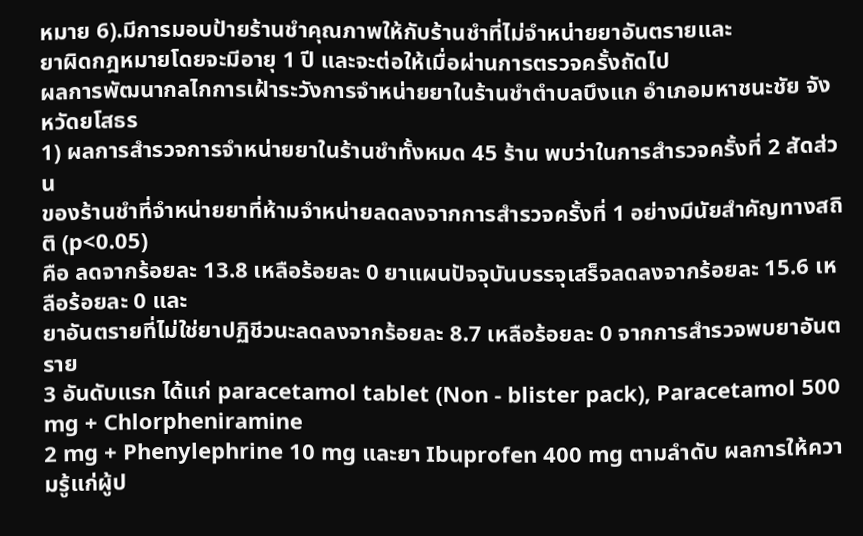หมาย 6).มีการมอบป้ายร้านชำคุณภาพให้กับร้านชำที่ไม่จำหน่ายยาอันตรายและ
ยาผิดกฎหมายโดยจะมีอายุ 1 ปี และจะต่อให้เมื่อผ่านการตรวจครั้งถัดไป
ผลการพัฒนากลไกการเฝ้าระวังการจำหน่ายยาในร้านชำตำบลบึงแก อำเภอมหาชนะชัย จังหวัดยโสธร
1) ผลการสำรวจการจำหน่ายยาในร้านชําทั้งหมด 45 ร้าน พบว่าในการสํารวจครั้งที่ 2 สัดส่วน
ของร้านชําที่จําหน่ายยาที่ห้ามจําหน่ายลดลงจากการสํารวจครั้งที่ 1 อย่างมีนัยสําคัญทางสถิติ (p<0.05)
คือ ลดจากร้อยละ 13.8 เหลือร้อยละ 0 ยาแผนปัจจุบันบรรจุเสร็จลดลงจากร้อยละ 15.6 เหลือร้อยละ 0 และ
ยาอันตรายที่ไม่ใช่ยาปฏิชีวนะลดลงจากร้อยละ 8.7 เหลือร้อยละ 0 จากการสํารวจพบยาอันตราย
3 อันดับแรก ได้แก่ paracetamol tablet (Non - blister pack), Paracetamol 500 mg + Chlorpheniramine
2 mg + Phenylephrine 10 mg และยา Ibuprofen 400 mg ตามลำดับ ผลการให้ความรู้แก่ผู้ป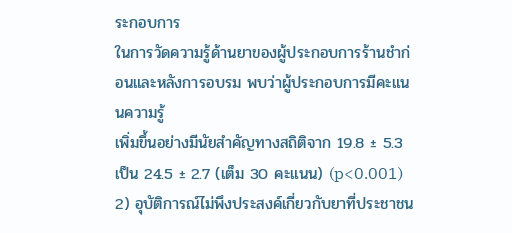ระกอบการ
ในการวัดความรู้ด้านยาของผู้ประกอบการร้านชำก่อนและหลังการอบรม พบว่าผู้ประกอบการมีคะแนนความรู้
เพิ่มขึ้นอย่างมีนัยสำคัญทางสถิติจาก 19.8 ± 5.3 เป็น 24.5 ± 2.7 (เต็ม 30 คะแนน) (p<0.001)
2) อุบัติการณ์ไม่พึงประสงค์เกี่ยวกับยาที่ประชาชน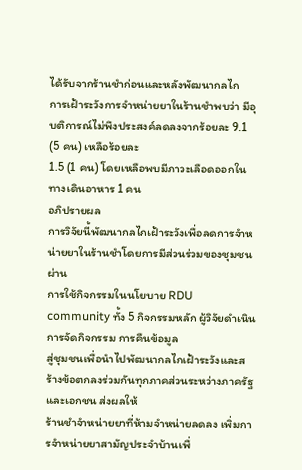ได้รับจากร้านชำก่อนและหลังพัฒนากลไก
การเฝ้าระวังการจำหน่ายยาในร้านชำพบว่า มีอุบติการณ์ไม่พึงประสงค์ลดลงจากร้อยละ 9.1 (5 คน) เหลือร้อยละ
1.5 (1 คน) โดยเหลือพบมีภาวะเลือดออกในทางเดินอาหาร 1 คน
อภิปรายผล
การวิจัยนี้พัฒนากลไกเฝ้าระวังเพื่อลดการจำหน่ายยาในร้านชำโดยการมีส่วนร่วมของชุมชนผ่าน
การใช้กิจกรรมในนโยบาย RDU community ทั้ง 5 กิจกรรมหลัก ผู้วิจัยดำเนินการจัดกิจกรรม การคืนข้อมูล
สู่ชุมชนเพื่อนำไปพัฒนากลไกเฝ้าระวังและสร้างข้อตกลงร่วมกันทุกภาคส่วนระหว่างภาครัฐและเอกชน ส่งผลให้
ร้านชำจำหน่ายยาที่ห้ามจำหน่ายลดลง เพิ่มการจำหน่ายยาสามัญประจำบ้านเพื่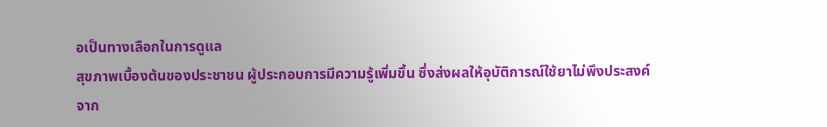อเป็นทางเลือกในการดูแล
สุขภาพเบื้องต้นของประชาชน ผู้ประกอบการมีความรู้เพิ่มขึ้น ซึ่งส่งผลให้อุบัติการณ์ใช้ยาไม่พึงประสงค์จาก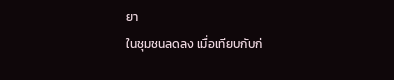ยา
ในชุมชนลดลง เมื่อเทียบกับก่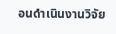อนดำเนินงานวิจัย